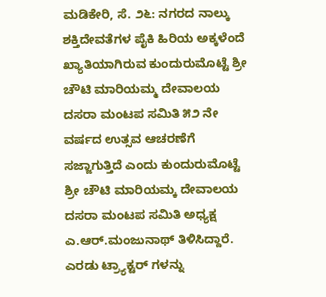ಮಡಿಕೇರಿ, ಸೆ. ೨೬: ನಗರದ ನಾಲ್ಕು ಶಕ್ತಿದೇವತೆಗಳ ಪೈಕಿ ಹಿರಿಯ ಅಕ್ಕಳೆಂದೆ ಖ್ಯಾತಿಯಾಗಿರುವ ಕುಂದುರುಮೊಟ್ಟೆ ಶ್ರೀ ಚೌಟಿ ಮಾರಿಯಮ್ಮ ದೇವಾಲಯ ದಸರಾ ಮಂಟಪ ಸಮಿತಿ ೫೨ ನೇ ವರ್ಷದ ಉತ್ಸವ ಆಚರಣೆಗೆ ಸಜ್ಜಾಗುತ್ತಿದೆ ಎಂದು ಕುಂದುರುಮೊಟ್ಟೆ ಶ್ರೀ ಚೌಟಿ ಮಾರಿಯಮ್ಕ ದೇವಾಲಯ ದಸರಾ ಮಂಟಪ ಸಮಿತಿ ಅಧ್ಯಕ್ಷ ಎ.ಆರ್.ಮಂಜುನಾಥ್ ತಿಳಿಸಿದ್ದಾರೆ.
ಎರಡು ಟ್ರ್ಯಾಕ್ಟರ್ ಗಳನ್ನು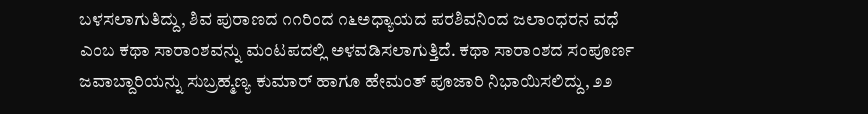ಬಳಸಲಾಗುತಿದ್ದು, ಶಿವ ಪುರಾಣದ ೧೧ರಿಂದ ೧೬ಅಧ್ಯಾಯದ ಪರಶಿವನಿಂದ ಜಲಾಂಧರನ ವಧೆ ಎಂಬ ಕಥಾ ಸಾರಾಂಶವನ್ನು ಮಂಟಪದಲ್ಲಿ ಅಳವಡಿಸಲಾಗುತ್ತಿದೆ. ಕಥಾ ಸಾರಾಂಶದ ಸಂಪೂರ್ಣ ಜವಾಬ್ದಾರಿಯನ್ನು ಸುಬ್ರಹ್ಮಣ್ಯ ಕುಮಾರ್ ಹಾಗೂ ಹೇಮಂತ್ ಪೂಜಾರಿ ನಿಭಾಯಿಸಲಿದ್ದು, ೨೨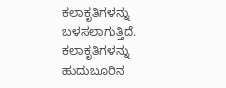ಕಲಾಕೃತಿಗಳನ್ನು ಬಳಸಲಾಗುತ್ತಿದೆ. ಕಲಾಕೃತಿಗಳನ್ನು ಹುದುಬೂರಿನ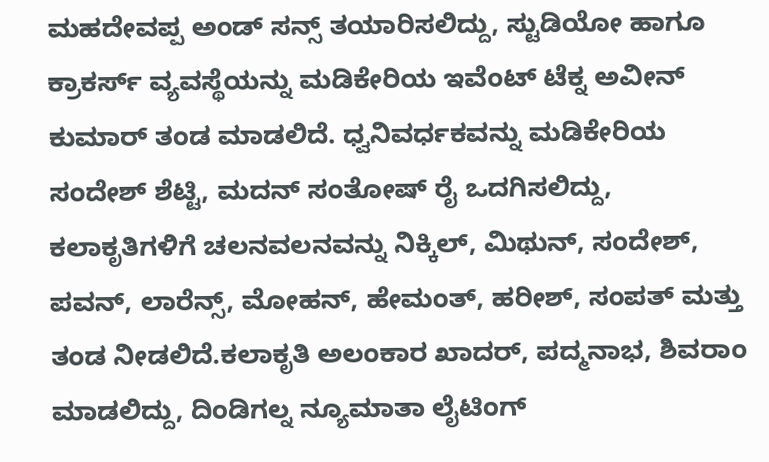ಮಹದೇವಪ್ಪ ಅಂಡ್ ಸನ್ಸ್ ತಯಾರಿಸಲಿದ್ದು, ಸ್ಟುಡಿಯೋ ಹಾಗೂ ಕ್ರಾಕರ್ಸ್ ವ್ಯವಸ್ಥೆಯನ್ನು ಮಡಿಕೇರಿಯ ಇವೆಂಟ್ ಟೆಕ್ನ ಅವೀನ್ ಕುಮಾರ್ ತಂಡ ಮಾಡಲಿದೆ. ಧ್ವನಿವರ್ಧಕವನ್ನು ಮಡಿಕೇರಿಯ ಸಂದೇಶ್ ಶೆಟ್ಟಿ, ಮದನ್ ಸಂತೋಷ್ ರೈ ಒದಗಿಸಲಿದ್ದು, ಕಲಾಕೃತಿಗಳಿಗೆ ಚಲನವಲನವನ್ನು ನಿಕ್ಕಿಲ್, ಮಿಥುನ್, ಸಂದೇಶ್, ಪವನ್, ಲಾರೆನ್ಸ್, ಮೋಹನ್, ಹೇಮಂತ್, ಹರೀಶ್, ಸಂಪತ್ ಮತ್ತು ತಂಡ ನೀಡಲಿದೆ.ಕಲಾಕೃತಿ ಅಲಂಕಾರ ಖಾದರ್, ಪದ್ಮನಾಭ, ಶಿವರಾಂ ಮಾಡಲಿದ್ದು, ದಿಂಡಿಗಲ್ನ ನ್ಯೂಮಾತಾ ಲೈಟಿಂಗ್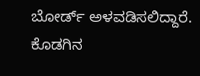ಬೋರ್ಡ್ ಅಳವಡಿಸಲಿದ್ದಾರೆ. ಕೊಡಗಿನ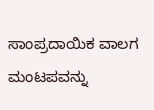ಸಾಂಪ್ರದಾಯಿಕ ವಾಲಗ ಮಂಟಪವನ್ನು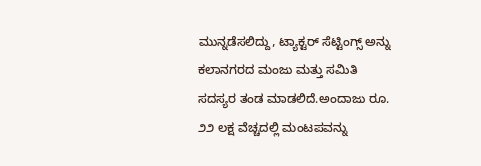ಮುನ್ನಡೆಸಲಿದ್ದು, ಟ್ಯಾಕ್ಟರ್ ಸೆಟ್ಟಿಂಗ್ಸ್ ಅನ್ನು ಕಲಾನಗರದ ಮಂಜು ಮತ್ತು ಸಮಿತಿ ಸದಸ್ಯರ ತಂಡ ಮಾಡಲಿದೆ.ಅಂದಾಜು ರೂ. ೨೨ ಲಕ್ಷ ವೆಚ್ಚದಲ್ಲಿ ಮಂಟಪವನ್ನು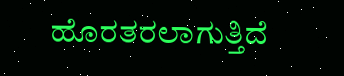ಹೊರತರಲಾಗುತ್ತಿದೆ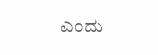ಎಂದು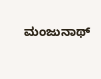ಮಂಜುನಾಥ್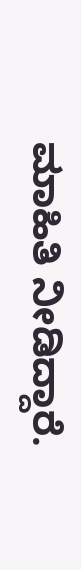ಮಾಹಿತಿ ನೀಡಿದ್ದಾರೆ.